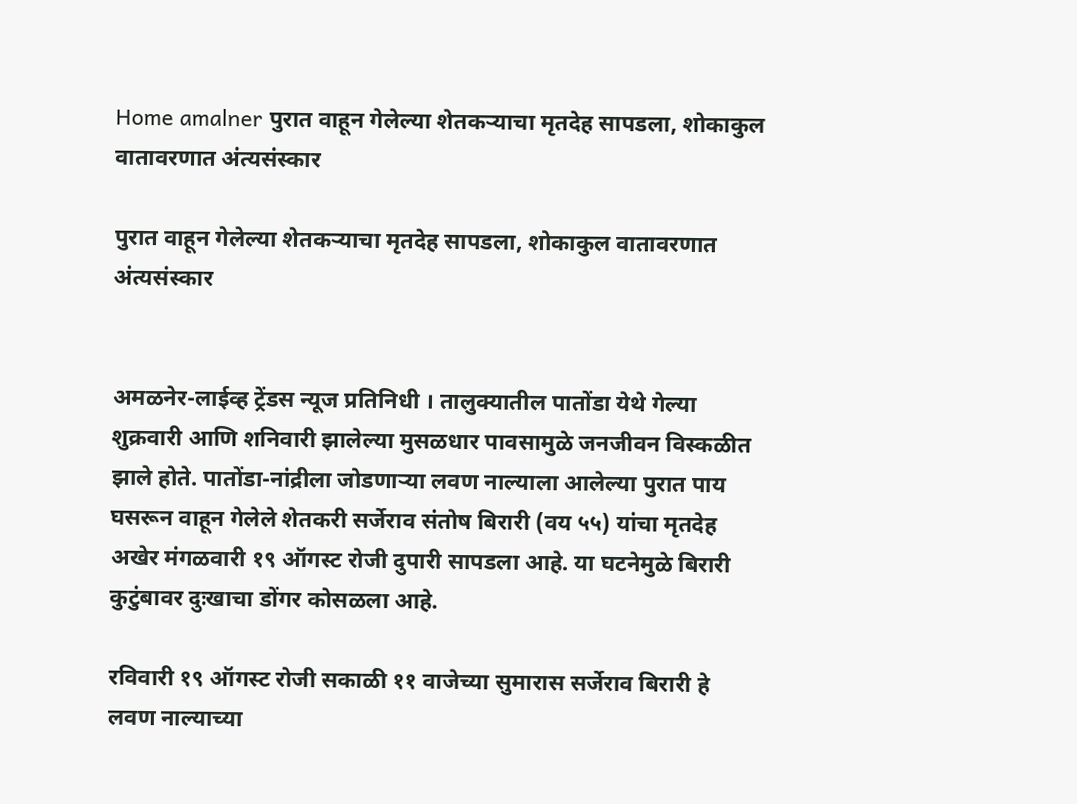Home amalner पुरात वाहून गेलेल्या शेतकऱ्याचा मृतदेह सापडला, शोकाकुल वातावरणात अंत्यसंस्कार

पुरात वाहून गेलेल्या शेतकऱ्याचा मृतदेह सापडला, शोकाकुल वातावरणात अंत्यसंस्कार


अमळनेर-लाईव्ह ट्रेंडस न्यूज प्रतिनिधी । तालुक्यातील पातोंडा येथे गेल्या शुक्रवारी आणि शनिवारी झालेल्या मुसळधार पावसामुळे जनजीवन विस्कळीत झाले होते. पातोंडा-नांद्रीला जोडणाऱ्या लवण नाल्याला आलेल्या पुरात पाय घसरून वाहून गेलेले शेतकरी सर्जेराव संतोष बिरारी (वय ५५) यांचा मृतदेह अखेर मंगळवारी १९ ऑगस्ट रोजी दुपारी सापडला आहे. या घटनेमुळे बिरारी कुटुंबावर दुःखाचा डोंगर कोसळला आहे.

रविवारी १९ ऑगस्ट रोजी सकाळी ११ वाजेच्या सुमारास सर्जेराव बिरारी हे लवण नाल्याच्या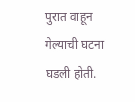पुरात वाहून गेल्याची घटना घडली होती.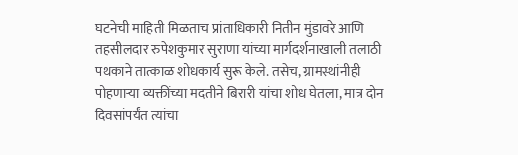घटनेची माहिती मिळताच प्रांताधिकारी नितीन मुंडावरे आणि तहसीलदार रुपेशकुमार सुराणा यांच्या मार्गदर्शनाखाली तलाठी पथकाने तात्काळ शोधकार्य सुरू केले. तसेच, ग्रामस्थांनीही पोहणाऱ्या व्यक्तींच्या मदतीने बिरारी यांचा शोध घेतला, मात्र दोन दिवसांपर्यंत त्यांचा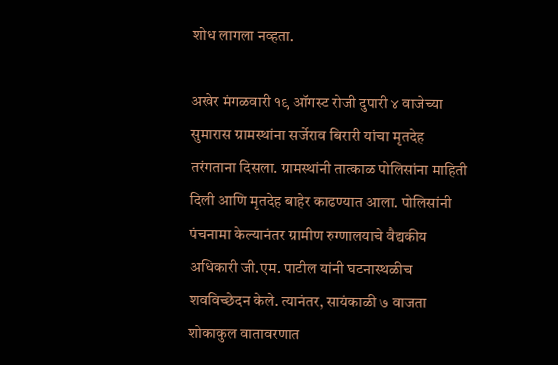शोध लागला नव्हता.

अखेर मंगळवारी १९ ऑगस्ट रोजी दुपारी ४ वाजेच्या सुमारास ग्रामस्थांना सर्जेराव बिरारी यांचा मृतदेह तरंगताना दिसला. ग्रामस्थांनी तात्काळ पोलिसांना माहिती दिली आणि मृतदेह बाहेर काढण्यात आला. पोलिसांनी पंचनामा केल्यानंतर ग्रामीण रुग्णालयाचे वैद्यकीय अधिकारी जी.एम. पाटील यांनी घटनास्थळीच शवविच्छेदन केले. त्यानंतर, सायंकाळी ७ वाजता शोकाकुल वातावरणात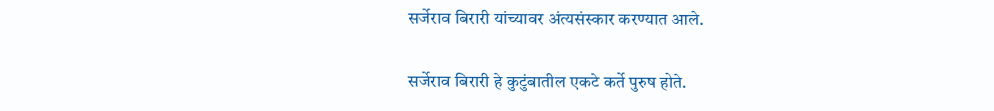सर्जेराव बिरारी यांच्यावर अंत्यसंस्कार करण्यात आले.

सर्जेराव बिरारी हे कुटुंबातील एकटे कर्ते पुरुष होते.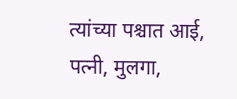त्यांच्या पश्चात आई, पत्नी, मुलगा,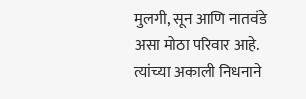मुलगी, सून आणि नातवंडे असा मोठा परिवार आहे. त्यांच्या अकाली निधनाने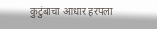कुटुंबाचा आधार हरपला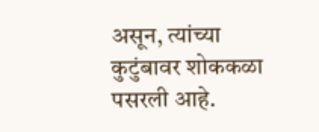असून, त्यांच्या कुटुंबावर शोककळा पसरली आहे.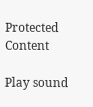Protected Content

Play sound